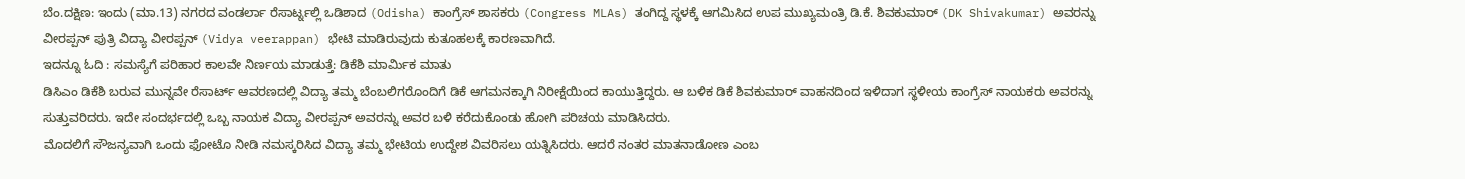ಬೆಂ.ದಕ್ಷಿಣ: ಇಂದು (ಮಾ.13) ನಗರದ ವಂಡರ್ಲಾ ರೆಸಾರ್ಟ್ನಲ್ಲಿ ಒಡಿಶಾದ (Odisha) ಕಾಂಗ್ರೆಸ್ ಶಾಸಕರು (Congress MLAs) ತಂಗಿದ್ದ ಸ್ಥಳಕ್ಕೆ ಆಗಮಿಸಿದ ಉಪ ಮುಖ್ಯಮಂತ್ರಿ ಡಿ.ಕೆ. ಶಿವಕುಮಾರ್ (DK Shivakumar) ಅವರನ್ನು ವೀರಪ್ಪನ್ ಪುತ್ರಿ ವಿದ್ಯಾ ವೀರಪ್ಪನ್ (Vidya veerappan) ಭೇಟಿ ಮಾಡಿರುವುದು ಕುತೂಹಲಕ್ಕೆ ಕಾರಣವಾಗಿದೆ.
ಇದನ್ನೂ ಓದಿ : ಸಮಸ್ಯೆಗೆ ಪರಿಹಾರ ಕಾಲವೇ ನಿರ್ಣಯ ಮಾಡುತ್ತೆ: ಡಿಕೆಶಿ ಮಾರ್ಮಿಕ ಮಾತು
ಡಿಸಿಎಂ ಡಿಕೆಶಿ ಬರುವ ಮುನ್ನವೇ ರೆಸಾರ್ಟ್ ಆವರಣದಲ್ಲಿ ವಿದ್ಯಾ ತಮ್ಮ ಬೆಂಬಲಿಗರೊಂದಿಗೆ ಡಿಕೆ ಆಗಮನಕ್ಕಾಗಿ ನಿರೀಕ್ಷೆಯಿಂದ ಕಾಯುತ್ತಿದ್ದರು. ಆ ಬಳಿಕ ಡಿಕೆ ಶಿವಕುಮಾರ್ ವಾಹನದಿಂದ ಇಳಿದಾಗ ಸ್ಥಳೀಯ ಕಾಂಗ್ರೆಸ್ ನಾಯಕರು ಅವರನ್ನು ಸುತ್ತುವರಿದರು. ಇದೇ ಸಂದರ್ಭದಲ್ಲಿ ಒಬ್ಬ ನಾಯಕ ವಿದ್ಯಾ ವೀರಪ್ಪನ್ ಅವರನ್ನು ಅವರ ಬಳಿ ಕರೆದುಕೊಂಡು ಹೋಗಿ ಪರಿಚಯ ಮಾಡಿಸಿದರು.
ಮೊದಲಿಗೆ ಸೌಜನ್ಯವಾಗಿ ಒಂದು ಫೋಟೊ ನೀಡಿ ನಮಸ್ಕರಿಸಿದ ವಿದ್ಯಾ ತಮ್ಮ ಭೇಟಿಯ ಉದ್ದೇಶ ವಿವರಿಸಲು ಯತ್ನಿಸಿದರು. ಆದರೆ ನಂತರ ಮಾತನಾಡೋಣ ಎಂಬ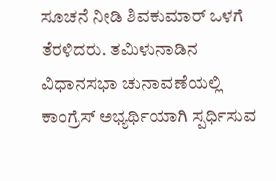ಸೂಚನೆ ನೀಡಿ ಶಿವಕುಮಾರ್ ಒಳಗೆ ತೆರಳಿದರು. ತಮಿಳುನಾಡಿನ ವಿಧಾನಸಭಾ ಚುನಾವಣೆಯಲ್ಲಿ ಕಾಂಗ್ರೆಸ್ ಅಭ್ಯರ್ಥಿಯಾಗಿ ಸ್ಪರ್ಧಿಸುವ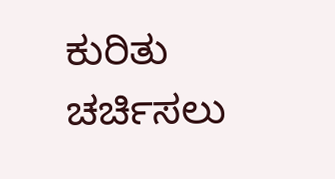ಕುರಿತು ಚರ್ಚಿಸಲು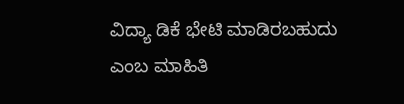ವಿದ್ಯಾ ಡಿಕೆ ಭೇಟಿ ಮಾಡಿರಬಹುದು ಎಂಬ ಮಾಹಿತಿ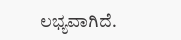ಲಭ್ಯವಾಗಿದೆ.